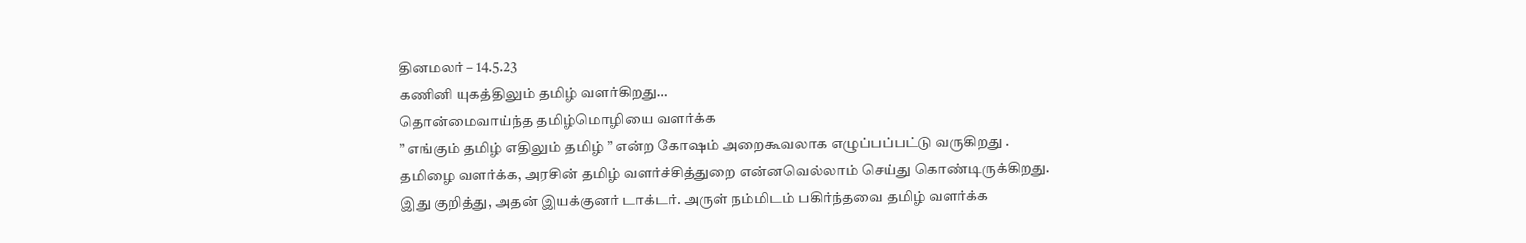தினமலர் – 14.5.23
கணினி யுகத்திலும் தமிழ் வளர்கிறது…
தொன்மைவாய்ந்த தமிழ்மொழியை வளர்க்க
” எங்கும் தமிழ் எதிலும் தமிழ் ” என்ற கோஷம் அறைகூவலாக எழுப்பப்பட்டு வருகிறது .
தமிழை வளர்க்க, அரசின் தமிழ் வளர்ச்சித்துறை என்னவெல்லாம் செய்து கொண்டிருக்கிறது.
இது குறித்து, அதன் இயக்குனர் டாக்டர். அருள் நம்மிடம் பகிர்ந்தவை தமிழ் வளர்க்க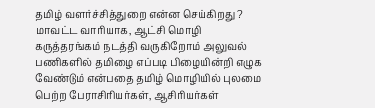தமிழ் வளர்ச்சித்துறை என்ன செய்கிறது ?
மாவட்ட வாரியாக, ஆட்சி மொழி கருத்தரங்கம் நடத்தி வருகிறோம் அலுவல் பணிகளில் தமிழை எப்படி பிழையின்றி எழுக வேண்டும் என்பதை தமிழ் மொழியில் புலமை பெற்ற பேராசிரியர்கள், ஆசிரியர்கள்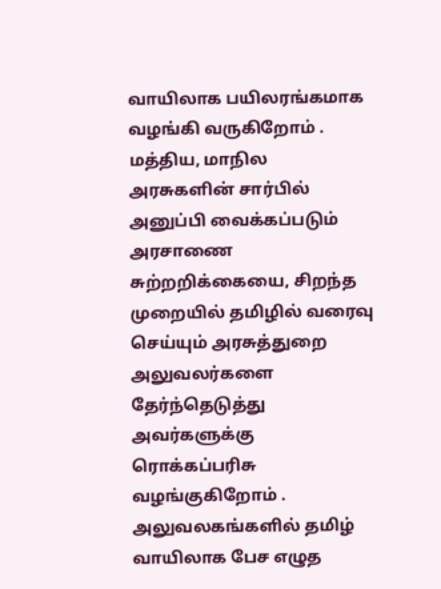வாயிலாக பயிலரங்கமாக வழங்கி வருகிறோம் .
மத்திய, மாநில அரசுகளின் சார்பில் அனுப்பி வைக்கப்படும் அரசாணை சுற்றறிக்கையை, சிறந்த முறையில் தமிழில் வரைவு செய்யும் அரசுத்துறை அலுவலர்களை தேர்ந்தெடுத்து அவர்களுக்கு ரொக்கப்பரிசு வழங்குகிறோம் .
அலுவலகங்களில் தமிழ் வாயிலாக பேச எழுத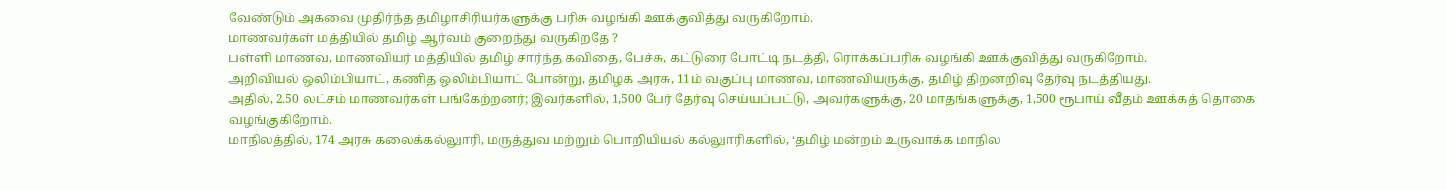வேண்டும் அகவை முதிர்ந்த தமிழாசிரியர்களுக்கு பரிசு வழங்கி ஊக்குவித்து வருகிறோம்.
மாணவர்கள் மத்தியில் தமிழ் ஆர்வம் குறைந்து வருகிறதே ?
பள்ளி மாணவ, மாணவியர் மத்தியில் தமிழ் சார்ந்த கவிதை, பேச்சு, கட்டுரை போட்டி நடத்தி, ரொக்கப்பரிசு வழங்கி ஊக்குவித்து வருகிறோம்.
அறிவியல் ஒலிம்பியாட், கணித ஒலிம்பியாட் போன்று, தமிழக அரசு, 11ம் வகுப்பு மாணவ, மாணவியருக்கு, தமிழ் திறனறிவு தேர்வு நடத்தியது.
அதில், 2.50 லட்சம் மாணவர்கள் பங்கேற்றனர்; இவர்களில், 1,500 பேர் தேர்வு செய்யப்பட்டு, அவர்களுக்கு, 20 மாதங்களுக்கு, 1,500 ரூபாய் வீதம் ஊக்கத் தொகை வழங்குகிறோம்.
மாநிலத்தில், 174 அரசு கலைக்கல்லுாரி, மருத்துவ மற்றும் பொறியியல் கல்லுாரிகளில், ‘தமிழ் மன்றம் உருவாக்க மாநில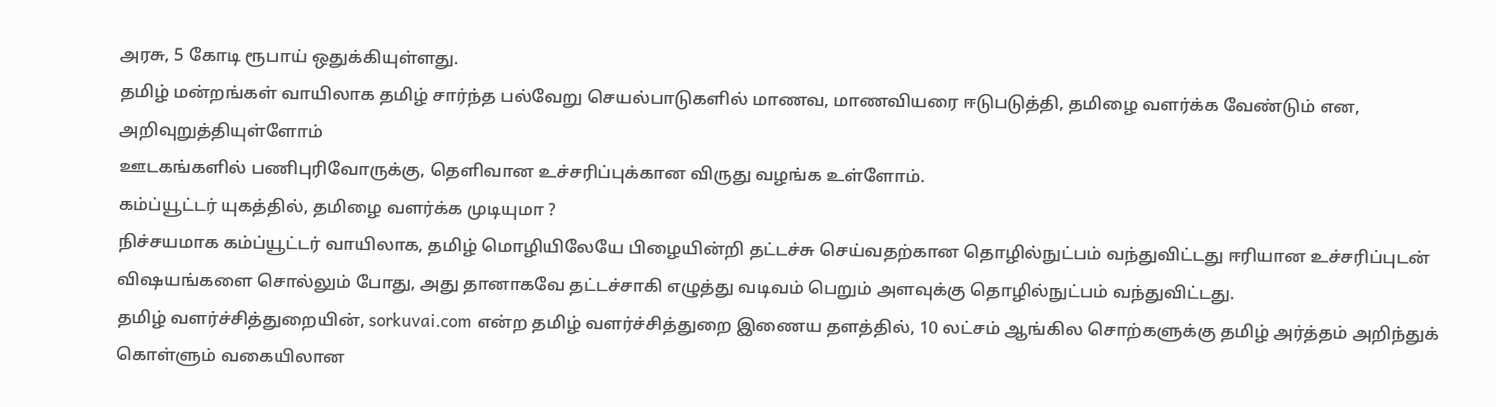அரசு, 5 கோடி ரூபாய் ஒதுக்கியுள்ளது.
தமிழ் மன்றங்கள் வாயிலாக தமிழ் சார்ந்த பல்வேறு செயல்பாடுகளில் மாணவ, மாணவியரை ஈடுபடுத்தி, தமிழை வளர்க்க வேண்டும் என, அறிவுறுத்தியுள்ளோம்
ஊடகங்களில் பணிபுரிவோருக்கு, தெளிவான உச்சரிப்புக்கான விருது வழங்க உள்ளோம்.
கம்ப்யூட்டர் யுகத்தில், தமிழை வளர்க்க முடியுமா ?
நிச்சயமாக கம்ப்யூட்டர் வாயிலாக, தமிழ் மொழியிலேயே பிழையின்றி தட்டச்சு செய்வதற்கான தொழில்நுட்பம் வந்துவிட்டது ஈரியான உச்சரிப்புடன் விஷயங்களை சொல்லும் போது, அது தானாகவே தட்டச்சாகி எழுத்து வடிவம் பெறும் அளவுக்கு தொழில்நுட்பம் வந்துவிட்டது.
தமிழ் வளர்ச்சித்துறையின், sorkuvai.com என்ற தமிழ் வளர்ச்சித்துறை இணைய தளத்தில், 10 லட்சம் ஆங்கில சொற்களுக்கு தமிழ் அர்த்தம் அறிந்துக் கொள்ளும் வகையிலான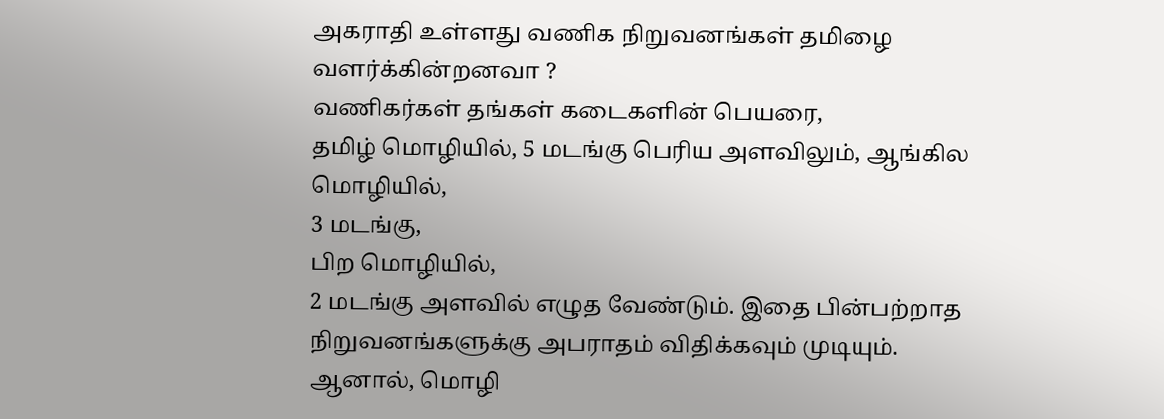அகராதி உள்ளது வணிக நிறுவனங்கள் தமிழை வளர்க்கின்றனவா ?
வணிகர்கள் தங்கள் கடைகளின் பெயரை,
தமிழ் மொழியில், 5 மடங்கு பெரிய அளவிலும், ஆங்கில மொழியில்,
3 மடங்கு,
பிற மொழியில்,
2 மடங்கு அளவில் எழுத வேண்டும். இதை பின்பற்றாத நிறுவனங்களுக்கு அபராதம் விதிக்கவும் முடியும்.
ஆனால், மொழி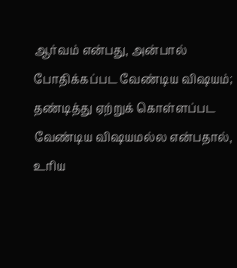ஆர்வம் என்பது, அன்பால் போதிக்கப்பட வேண்டிய விஷயம்; தண்டித்து ஏற்றுக் கொள்ளப்பட வேண்டிய விஷயமல்ல என்பதால், உரிய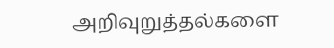அறிவுறுத்தல்களை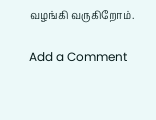வழங்கி வருகிறோம்.

Add a Comment